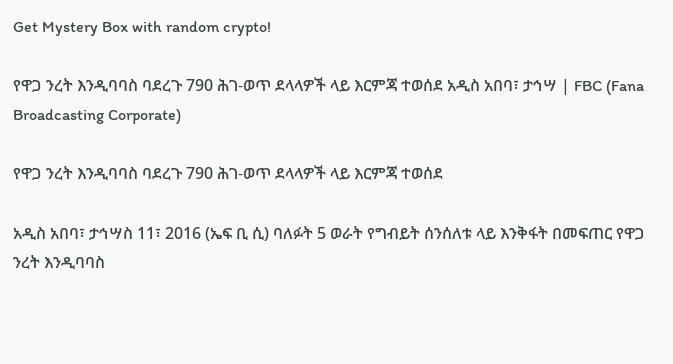Get Mystery Box with random crypto!

የዋጋ ንረት እንዲባባስ ባደረጉ 790 ሕገ-ወጥ ደላላዎች ላይ እርምጃ ተወሰደ አዲስ አበባ፣ ታኅሣ | FBC (Fana Broadcasting Corporate)

የዋጋ ንረት እንዲባባስ ባደረጉ 790 ሕገ-ወጥ ደላላዎች ላይ እርምጃ ተወሰደ

አዲስ አበባ፣ ታኅሣስ 11፣ 2016 (ኤፍ ቢ ሲ) ባለፉት 5 ወራት የግብይት ሰንሰለቱ ላይ እንቅፋት በመፍጠር የዋጋ ንረት እንዲባባስ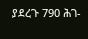ያደረጉ 790 ሕገ-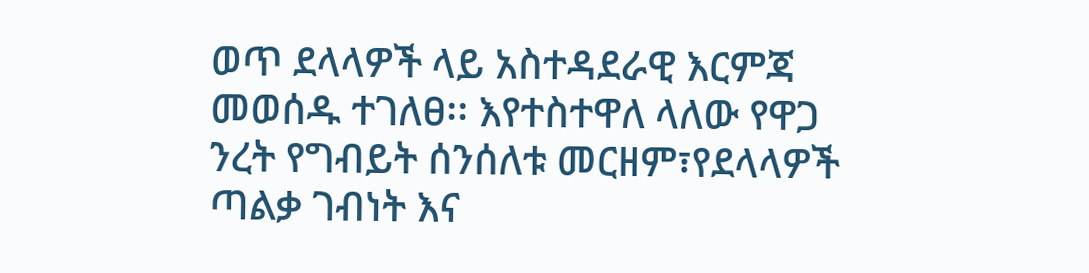ወጥ ደላላዎች ላይ አስተዳደራዊ እርምጃ መወሰዱ ተገለፀ፡፡ እየተስተዋለ ላለው የዋጋ ንረት የግብይት ሰንሰለቱ መርዘም፣የደላላዎች ጣልቃ ገብነት እና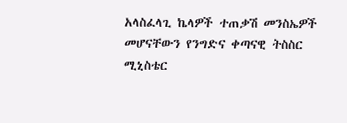አላስፈላጊ ኬላዎች ተጠቃሽ መንስኤዎች መሆናቸውን የንግድና ቀጣናዊ ትስስር ሚኒስቴር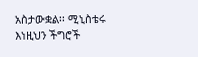አስታውቋል፡፡ ሚኒስቴሩ እነዚህን ችግሮች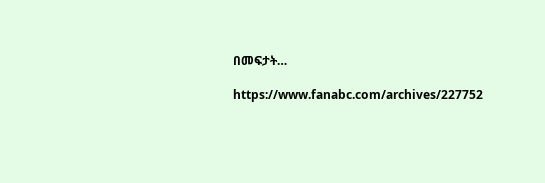በመፍታት…

https://www.fanabc.com/archives/227752